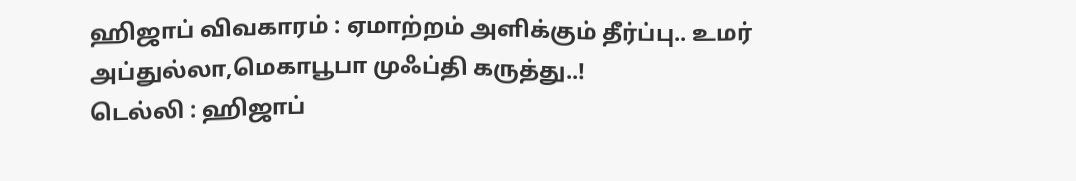ஹிஜாப் விவகாரம் : ஏமாற்றம் அளிக்கும் தீர்ப்பு.. உமர் அப்துல்லா,மெகாபூபா முஃப்தி கருத்து..!
டெல்லி : ஹிஜாப்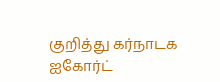குறித்து கர்நாடக ஐகோர்ட்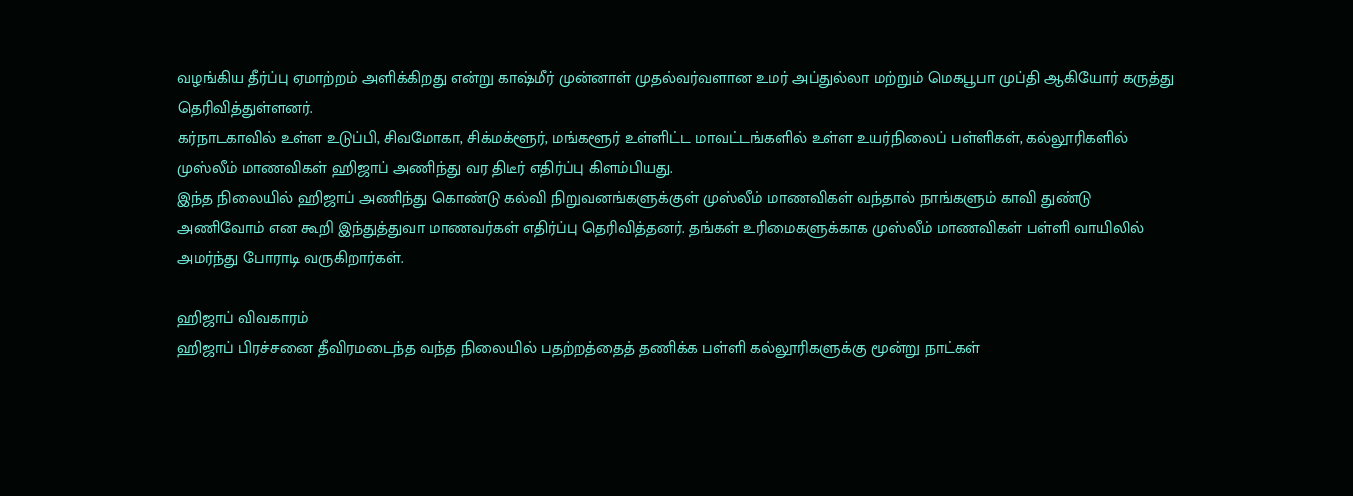வழங்கிய தீர்ப்பு ஏமாற்றம் அளிக்கிறது என்று காஷ்மீர் முன்னாள் முதல்வர்வளான உமர் அப்துல்லா மற்றும் மெகபூபா முப்தி ஆகியோர் கருத்து தெரிவித்துள்ளனர்.
கர்நாடகாவில் உள்ள உடுப்பி, சிவமோகா, சிக்மக்ளூர், மங்களூர் உள்ளிட்ட மாவட்டங்களில் உள்ள உயர்நிலைப் பள்ளிகள், கல்லூரிகளில் முஸ்லீம் மாணவிகள் ஹிஜாப் அணிந்து வர திடீர் எதிர்ப்பு கிளம்பியது.
இந்த நிலையில் ஹிஜாப் அணிந்து கொண்டு கல்வி நிறுவனங்களுக்குள் முஸ்லீம் மாணவிகள் வந்தால் நாங்களும் காவி துண்டு அணிவோம் என கூறி இந்துத்துவா மாணவர்கள் எதிர்ப்பு தெரிவித்தனர். தங்கள் உரிமைகளுக்காக முஸ்லீம் மாணவிகள் பள்ளி வாயிலில் அமர்ந்து போராடி வருகிறார்கள்.

ஹிஜாப் விவகாரம்
ஹிஜாப் பிரச்சனை தீவிரமடைந்த வந்த நிலையில் பதற்றத்தைத் தணிக்க பள்ளி கல்லூரிகளுக்கு மூன்று நாட்கள்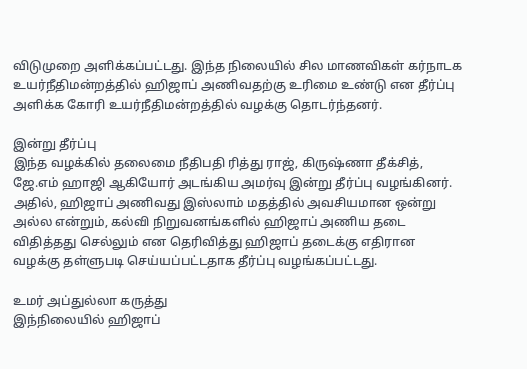விடுமுறை அளிக்கப்பட்டது. இந்த நிலையில் சில மாணவிகள் கர்நாடக உயர்நீதிமன்றத்தில் ஹிஜாப் அணிவதற்கு உரிமை உண்டு என தீர்ப்பு அளிக்க கோரி உயர்நீதிமன்றத்தில் வழக்கு தொடர்ந்தனர்.

இன்று தீர்ப்பு
இந்த வழக்கில் தலைமை நீதிபதி ரித்து ராஜ், கிருஷ்ணா தீக்சித், ஜே.எம் ஹாஜி ஆகியோர் அடங்கிய அமர்வு இன்று தீர்ப்பு வழங்கினர். அதில், ஹிஜாப் அணிவது இஸ்லாம் மதத்தில் அவசியமான ஒன்று அல்ல என்றும், கல்வி நிறுவனங்களில் ஹிஜாப் அணிய தடை விதித்தது செல்லும் என தெரிவித்து ஹிஜாப் தடைக்கு எதிரான வழக்கு தள்ளுபடி செய்யப்பட்டதாக தீர்ப்பு வழங்கப்பட்டது.

உமர் அப்துல்லா கருத்து
இந்நிலையில் ஹிஜாப்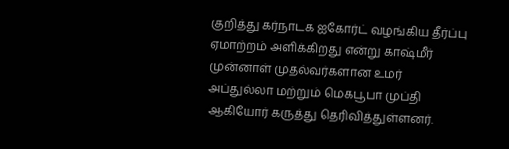குறித்து கர்நாடக ஐகோர்ட் வழங்கிய தீர்ப்பு ஏமாற்றம் அளிக்கிறது என்று காஷ்மீர் முன்னாள் முதல்வர்களான உமர் அப்துல்லா மற்றும் மெகபூபா முப்தி ஆகியோர் கருத்து தெரிவித்துள்ளனர்.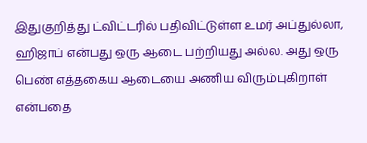இதுகுறித்து ட்விட்டரில் பதிவிட்டுள்ள உமர் அப்துல்லா, ஹிஜாப் என்பது ஒரு ஆடை பற்றியது அல்ல. அது ஒரு பெண் எத்தகைய ஆடையை அணிய விரும்புகிறாள் என்பதை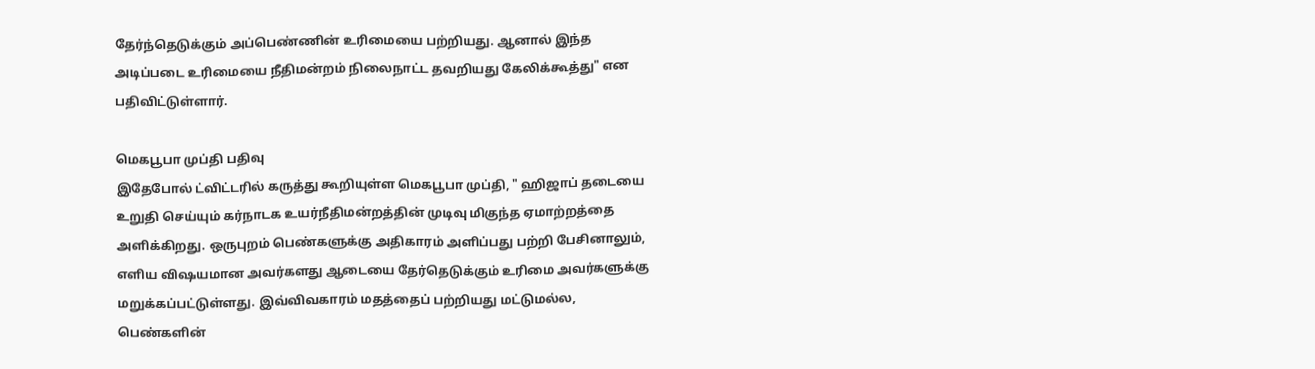தேர்ந்தெடுக்கும் அப்பெண்ணின் உரிமையை பற்றியது. ஆனால் இந்த அடிப்படை உரிமையை நீதிமன்றம் நிலைநாட்ட தவறியது கேலிக்கூத்து" என பதிவிட்டுள்ளார்.

மெகபூபா முப்தி பதிவு
இதேபோல் ட்விட்டரில் கருத்து கூறியுள்ள மெகபூபா முப்தி, " ஹிஜாப் தடையை உறுதி செய்யும் கர்நாடக உயர்நீதிமன்றத்தின் முடிவு மிகுந்த ஏமாற்றத்தை அளிக்கிறது. ஒருபுறம் பெண்களுக்கு அதிகாரம் அளிப்பது பற்றி பேசினாலும், எளிய விஷயமான அவர்களது ஆடையை தேர்தெடுக்கும் உரிமை அவர்களுக்கு மறுக்கப்பட்டுள்ளது. இவ்விவகாரம் மதத்தைப் பற்றியது மட்டுமல்ல, பெண்களின்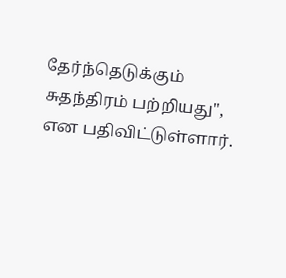தேர்ந்தெடுக்கும் சுதந்திரம் பற்றியது", என பதிவிட்டுள்ளார்.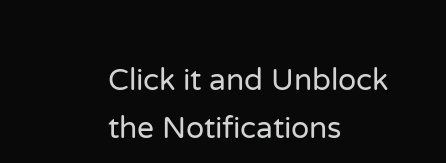Click it and Unblock the Notifications